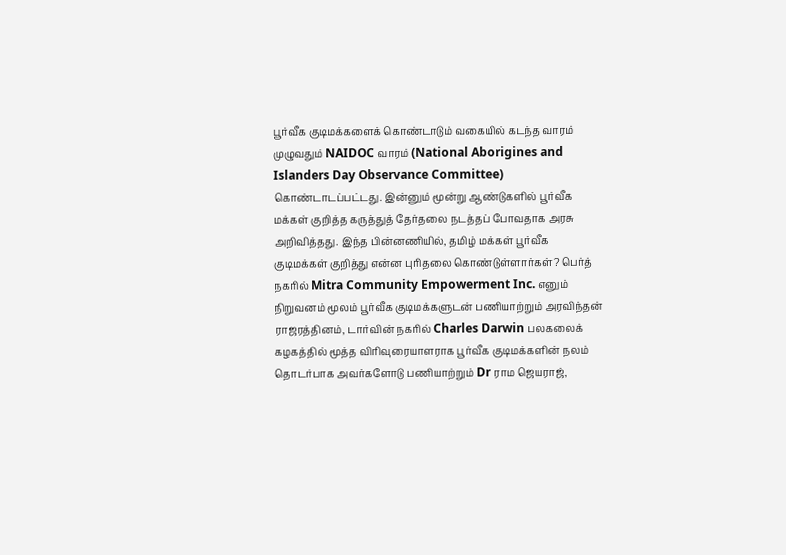பூர்வீக குடிமக்களைக் கொண்டாடும் வகையில் கடந்த வாரம் முழுவதும் NAIDOC வாரம் (National Aborigines and Islanders Day Observance Committee) கொண்டாடப்பட்டது. இன்னும் மூன்று ஆண்டுகளில் பூர்வீக மக்கள் குறித்த கருத்துத் தேர்தலை நடத்தப் போவதாக அரசு அறிவித்தது. இந்த பின்னணியில், தமிழ் மக்கள் பூர்வீக குடிமக்கள் குறித்து என்ன புரிதலை கொண்டுள்ளார்கள்? பெர்த் நகரில் Mitra Community Empowerment Inc. எனும் நிறுவனம் மூலம் பூர்வீக குடிமக்களுடன் பணியாற்றும் அரவிந்தன் ராஜரத்தினம், டார்வின் நகரில் Charles Darwin பலகலைக் கழகத்தில் மூத்த விரிவுரையாளராக பூர்வீக குடிமக்களின் நலம் தொடர்பாக அவர்களோடு பணியாற்றும் Dr ராம ஜெயராஜ்,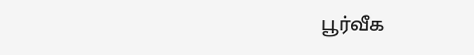பூர்வீக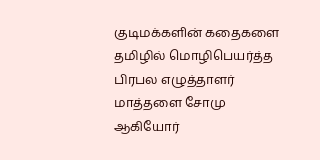குடிமக்களின் கதைகளை தமிழில் மொழிபெயர்த்த பிரபல எழுத்தாளர் மாத்தளை சோமு ஆகியோர்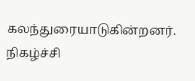கலந்துரையாடுகின்றனர். நிகழ்ச்சி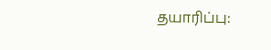தயாரிப்பு: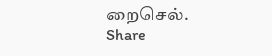றைசெல்.
Share